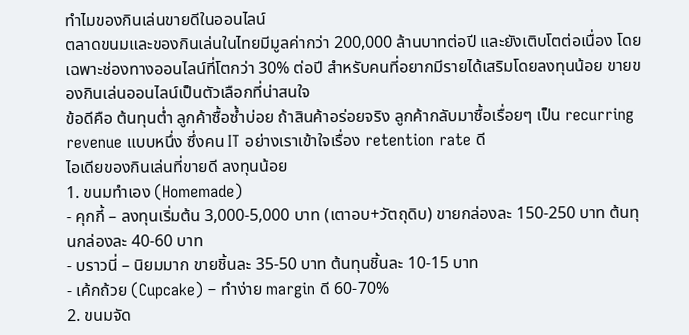ทำไมของกินเล่นขายดีในออนไลน์
ตลาดขนมและของกินเล่นในไทยมีมูลค่ากว่า 200,000 ล้านบาทต่อปี และยังเติบโตต่อเนื่อง โดยเฉพาะช่องทางออนไลน์ที่โตกว่า 30% ต่อปี สำหรับคนที่อยากมีรายได้เสริมโดยลงทุนน้อย ขายของกินเล่นออนไลน์เป็นตัวเลือกที่น่าสนใจ
ข้อดีคือ ต้นทุนต่ำ ลูกค้าซื้อซ้ำบ่อย ถ้าสินค้าอร่อยจริง ลูกค้ากลับมาซื้อเรื่อยๆ เป็น recurring revenue แบบหนึ่ง ซึ่งคน IT อย่างเราเข้าใจเรื่อง retention rate ดี
ไอเดียของกินเล่นที่ขายดี ลงทุนน้อย
1. ขนมทำเอง (Homemade)
- คุกกี้ – ลงทุนเริ่มต้น 3,000-5,000 บาท (เตาอบ+วัตถุดิบ) ขายกล่องละ 150-250 บาท ต้นทุนกล่องละ 40-60 บาท
- บราวนี่ – นิยมมาก ขายชิ้นละ 35-50 บาท ต้นทุนชิ้นละ 10-15 บาท
- เค้กถ้วย (Cupcake) – ทำง่าย margin ดี 60-70%
2. ขนมจัด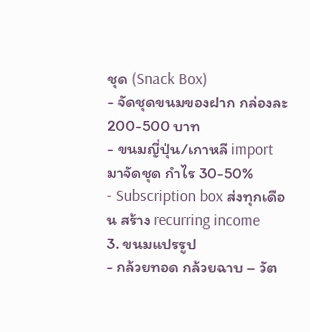ชุด (Snack Box)
- จัดชุดขนมของฝาก กล่องละ 200-500 บาท
- ขนมญี่ปุ่น/เกาหลี import มาจัดชุด กำไร 30-50%
- Subscription box ส่งทุกเดือน สร้าง recurring income
3. ขนมแปรรูป
- กล้วยทอด กล้วยฉาบ – วัต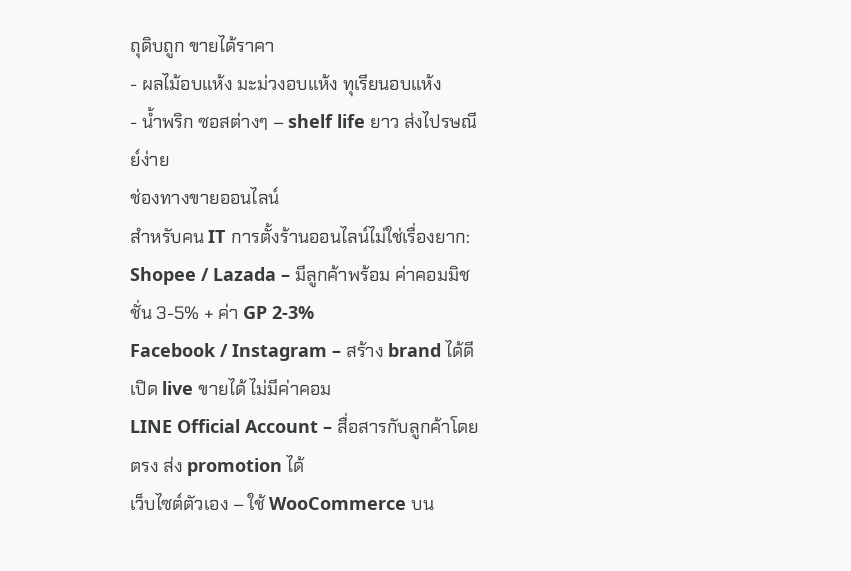ถุดิบถูก ขายได้ราคา
- ผลไม้อบแห้ง มะม่วงอบแห้ง ทุเรียนอบแห้ง
- น้ำพริก ซอสต่างๆ – shelf life ยาว ส่งไปรษณีย์ง่าย
ช่องทางขายออนไลน์
สำหรับคน IT การตั้งร้านออนไลน์ไม่ใช่เรื่องยาก:
Shopee / Lazada – มีลูกค้าพร้อม ค่าคอมมิชชั่น 3-5% + ค่า GP 2-3%
Facebook / Instagram – สร้าง brand ได้ดี เปิด live ขายได้ ไม่มีค่าคอม
LINE Official Account – สื่อสารกับลูกค้าโดยตรง ส่ง promotion ได้
เว็บไซต์ตัวเอง – ใช้ WooCommerce บน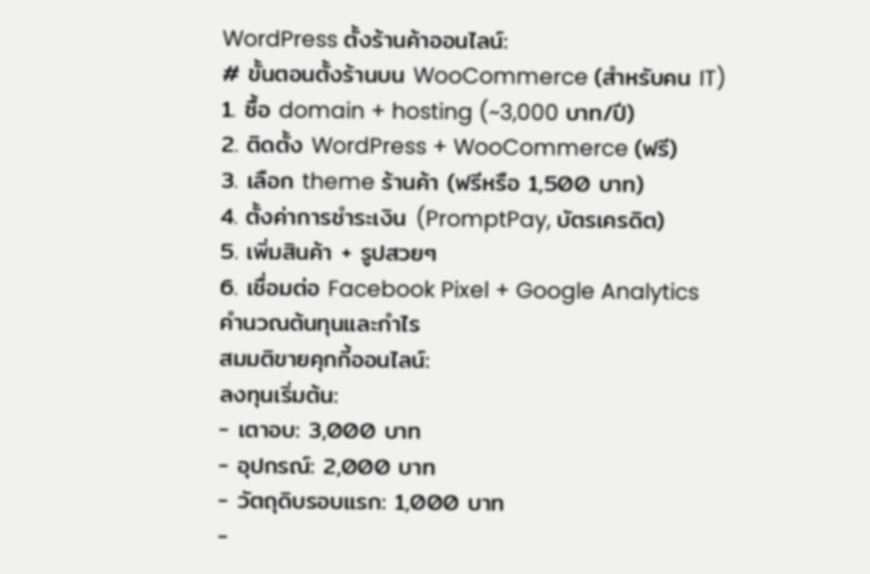WordPress ตั้งร้านค้าออนไลน์:
# ขั้นตอนตั้งร้านบน WooCommerce (สำหรับคน IT)
1. ซื้อ domain + hosting (~3,000 บาท/ปี)
2. ติดตั้ง WordPress + WooCommerce (ฟรี)
3. เลือก theme ร้านค้า (ฟรีหรือ 1,500 บาท)
4. ตั้งค่าการชำระเงิน (PromptPay, บัตรเครดิต)
5. เพิ่มสินค้า + รูปสวยๆ
6. เชื่อมต่อ Facebook Pixel + Google Analytics
คำนวณต้นทุนและกำไร
สมมติขายคุกกี้ออนไลน์:
ลงทุนเริ่มต้น:
- เตาอบ: 3,000 บาท
- อุปกรณ์: 2,000 บาท
- วัตถุดิบรอบแรก: 1,000 บาท
-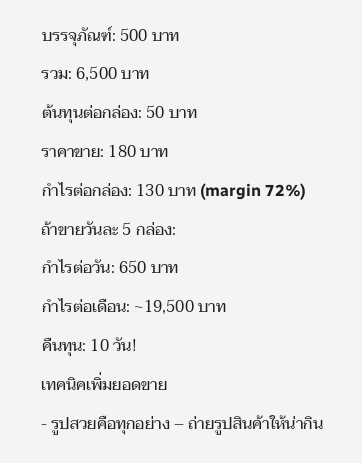บรรจุภัณฑ์: 500 บาท
รวม: 6,500 บาท
ต้นทุนต่อกล่อง: 50 บาท
ราคาขาย: 180 บาท
กำไรต่อกล่อง: 130 บาท (margin 72%)
ถ้าขายวันละ 5 กล่อง:
กำไรต่อวัน: 650 บาท
กำไรต่อเดือน: ~19,500 บาท
คืนทุน: 10 วัน!
เทคนิคเพิ่มยอดขาย
- รูปสวยคือทุกอย่าง – ถ่ายรูปสินค้าให้น่ากิน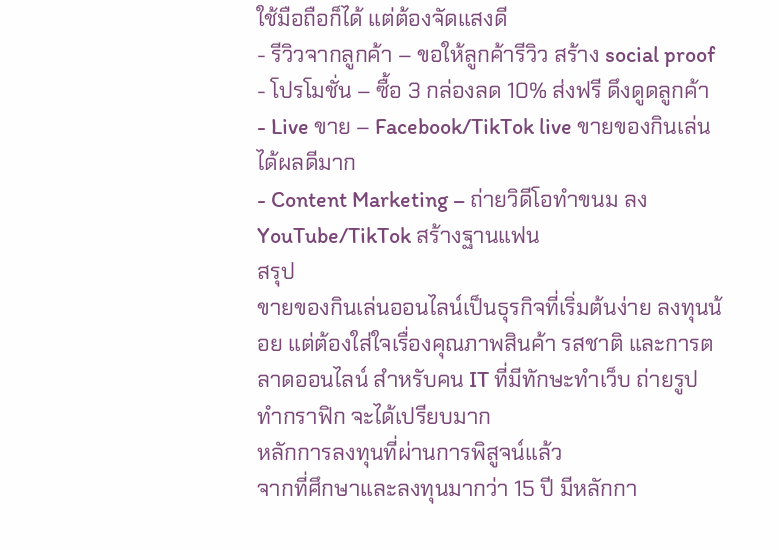ใช้มือถือก็ได้ แต่ต้องจัดแสงดี
- รีวิวจากลูกค้า – ขอให้ลูกค้ารีวิว สร้าง social proof
- โปรโมชั่น – ซื้อ 3 กล่องลด 10% ส่งฟรี ดึงดูดลูกค้า
- Live ขาย – Facebook/TikTok live ขายของกินเล่นได้ผลดีมาก
- Content Marketing – ถ่ายวิดีโอทำขนม ลง YouTube/TikTok สร้างฐานแฟน
สรุป
ขายของกินเล่นออนไลน์เป็นธุรกิจที่เริ่มต้นง่าย ลงทุนน้อย แต่ต้องใส่ใจเรื่องคุณภาพสินค้า รสชาติ และการตลาดออนไลน์ สำหรับคน IT ที่มีทักษะทำเว็บ ถ่ายรูป ทำกราฟิก จะได้เปรียบมาก
หลักการลงทุนที่ผ่านการพิสูจน์แล้ว
จากที่ศึกษาและลงทุนมากว่า 15 ปี มีหลักกา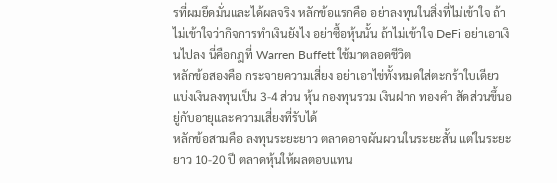รที่ผมยึดมั่นและได้ผลจริง หลักข้อแรกคือ อย่าลงทุนในสิ่งที่ไม่เข้าใจ ถ้าไม่เข้าใจว่ากิจการทำเงินยังไง อย่าซื้อหุ้นนั้น ถ้าไม่เข้าใจ DeFi อย่าเอาเงินไปลง นี่คือกฎที่ Warren Buffett ใช้มาตลอดชีวิต
หลักข้อสองคือ กระจายความเสี่ยง อย่าเอาไข่ทั้งหมดใส่ตะกร้าใบเดียว แบ่งเงินลงทุนเป็น 3-4 ส่วน หุ้น กองทุนรวม เงินฝาก ทองคำ สัดส่วนขึ้นอยู่กับอายุและความเสี่ยงที่รับได้
หลักข้อสามคือ ลงทุนระยะยาว ตลาดอาจผันผวนในระยะสั้น แต่ในระยะยาว 10-20 ปี ตลาดหุ้นให้ผลตอบแทน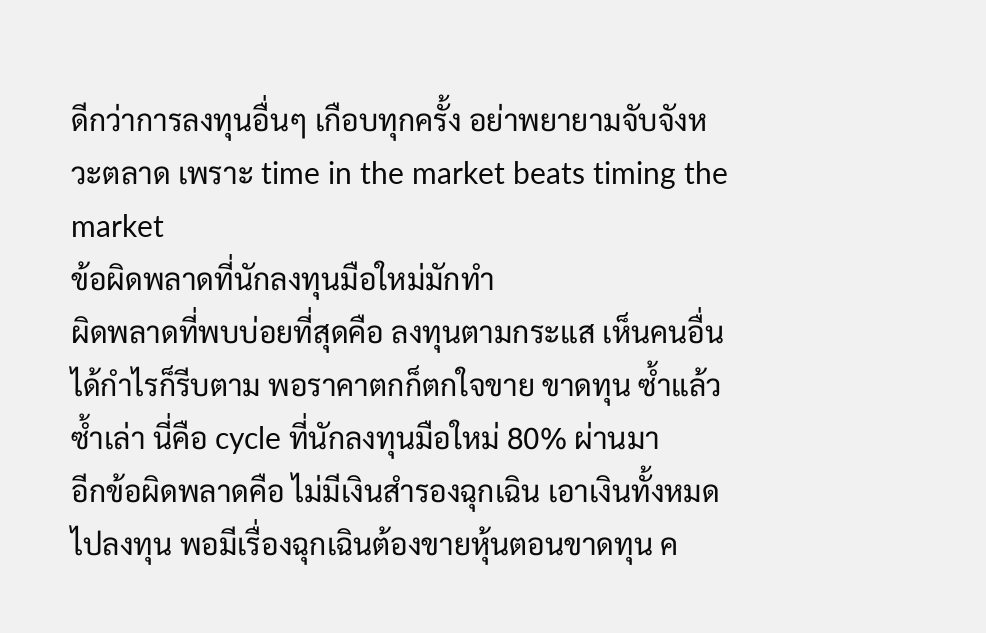ดีกว่าการลงทุนอื่นๆ เกือบทุกครั้ง อย่าพยายามจับจังหวะตลาด เพราะ time in the market beats timing the market
ข้อผิดพลาดที่นักลงทุนมือใหม่มักทำ
ผิดพลาดที่พบบ่อยที่สุดคือ ลงทุนตามกระแส เห็นคนอื่นได้กำไรก็รีบตาม พอราคาตกก็ตกใจขาย ขาดทุน ซ้ำแล้วซ้ำเล่า นี่คือ cycle ที่นักลงทุนมือใหม่ 80% ผ่านมา
อีกข้อผิดพลาดคือ ไม่มีเงินสำรองฉุกเฉิน เอาเงินทั้งหมดไปลงทุน พอมีเรื่องฉุกเฉินต้องขายหุ้นตอนขาดทุน ค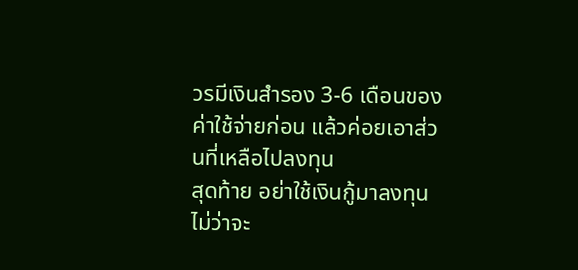วรมีเงินสำรอง 3-6 เดือนของค่าใช้จ่ายก่อน แล้วค่อยเอาส่วนที่เหลือไปลงทุน
สุดท้าย อย่าใช้เงินกู้มาลงทุน ไม่ว่าจะ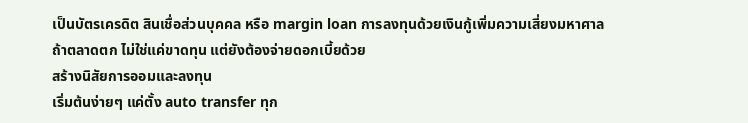เป็นบัตรเครดิต สินเชื่อส่วนบุคคล หรือ margin loan การลงทุนด้วยเงินกู้เพิ่มความเสี่ยงมหาศาล ถ้าตลาดตก ไม่ใช่แค่ขาดทุน แต่ยังต้องจ่ายดอกเบี้ยด้วย
สร้างนิสัยการออมและลงทุน
เริ่มต้นง่ายๆ แค่ตั้ง auto transfer ทุก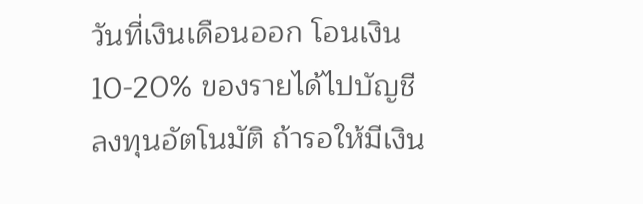วันที่เงินเดือนออก โอนเงิน 10-20% ของรายได้ไปบัญชีลงทุนอัตโนมัติ ถ้ารอให้มีเงิน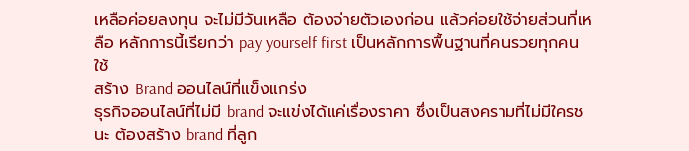เหลือค่อยลงทุน จะไม่มีวันเหลือ ต้องจ่ายตัวเองก่อน แล้วค่อยใช้จ่ายส่วนที่เหลือ หลักการนี้เรียกว่า pay yourself first เป็นหลักการพื้นฐานที่คนรวยทุกคนใช้
สร้าง Brand ออนไลน์ที่แข็งแกร่ง
ธุรกิจออนไลน์ที่ไม่มี brand จะแข่งได้แค่เรื่องราคา ซึ่งเป็นสงครามที่ไม่มีใครชนะ ต้องสร้าง brand ที่ลูก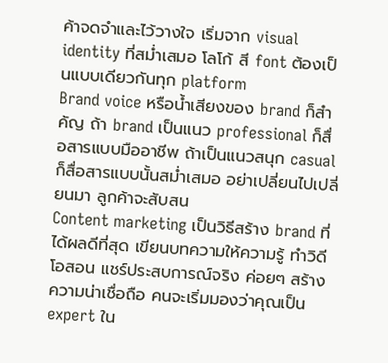ค้าจดจำและไว้วางใจ เริ่มจาก visual identity ที่สม่ำเสมอ โลโก้ สี font ต้องเป็นแบบเดียวกันทุก platform
Brand voice หรือน้ำเสียงของ brand ก็สำคัญ ถ้า brand เป็นแนว professional ก็สื่อสารแบบมืออาชีพ ถ้าเป็นแนวสนุก casual ก็สื่อสารแบบนั้นสม่ำเสมอ อย่าเปลี่ยนไปเปลี่ยนมา ลูกค้าจะสับสน
Content marketing เป็นวิธีสร้าง brand ที่ได้ผลดีที่สุด เขียนบทความให้ความรู้ ทำวิดีโอสอน แชร์ประสบการณ์จริง ค่อยๆ สร้างความน่าเชื่อถือ คนจะเริ่มมองว่าคุณเป็น expert ใน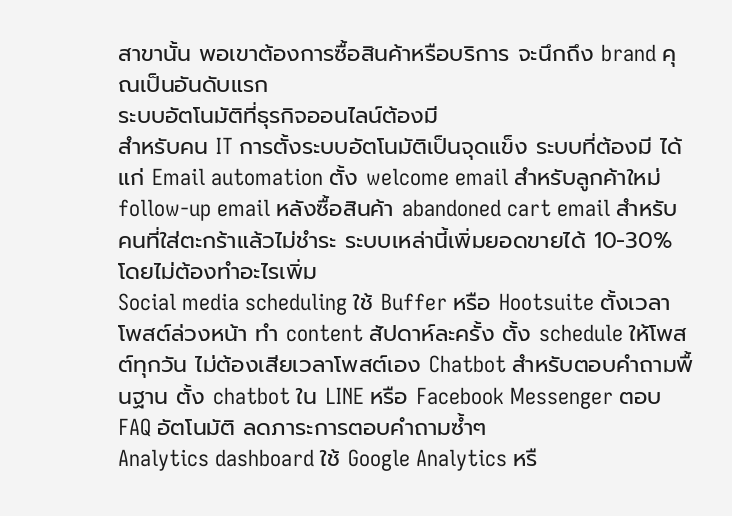สาขานั้น พอเขาต้องการซื้อสินค้าหรือบริการ จะนึกถึง brand คุณเป็นอันดับแรก
ระบบอัตโนมัติที่ธุรกิจออนไลน์ต้องมี
สำหรับคน IT การตั้งระบบอัตโนมัติเป็นจุดแข็ง ระบบที่ต้องมี ได้แก่ Email automation ตั้ง welcome email สำหรับลูกค้าใหม่ follow-up email หลังซื้อสินค้า abandoned cart email สำหรับคนที่ใส่ตะกร้าแล้วไม่ชำระ ระบบเหล่านี้เพิ่มยอดขายได้ 10-30% โดยไม่ต้องทำอะไรเพิ่ม
Social media scheduling ใช้ Buffer หรือ Hootsuite ตั้งเวลาโพสต์ล่วงหน้า ทำ content สัปดาห์ละครั้ง ตั้ง schedule ให้โพสต์ทุกวัน ไม่ต้องเสียเวลาโพสต์เอง Chatbot สำหรับตอบคำถามพื้นฐาน ตั้ง chatbot ใน LINE หรือ Facebook Messenger ตอบ FAQ อัตโนมัติ ลดภาระการตอบคำถามซ้ำๆ
Analytics dashboard ใช้ Google Analytics หรื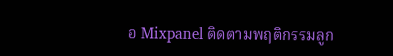อ Mixpanel ติดตามพฤติกรรมลูก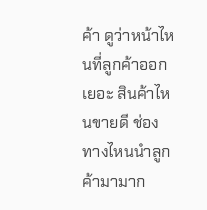ค้า ดูว่าหน้าไหนที่ลูกค้าออกเยอะ สินค้าไหนขายดี ช่องทางไหนนำลูกค้ามามาก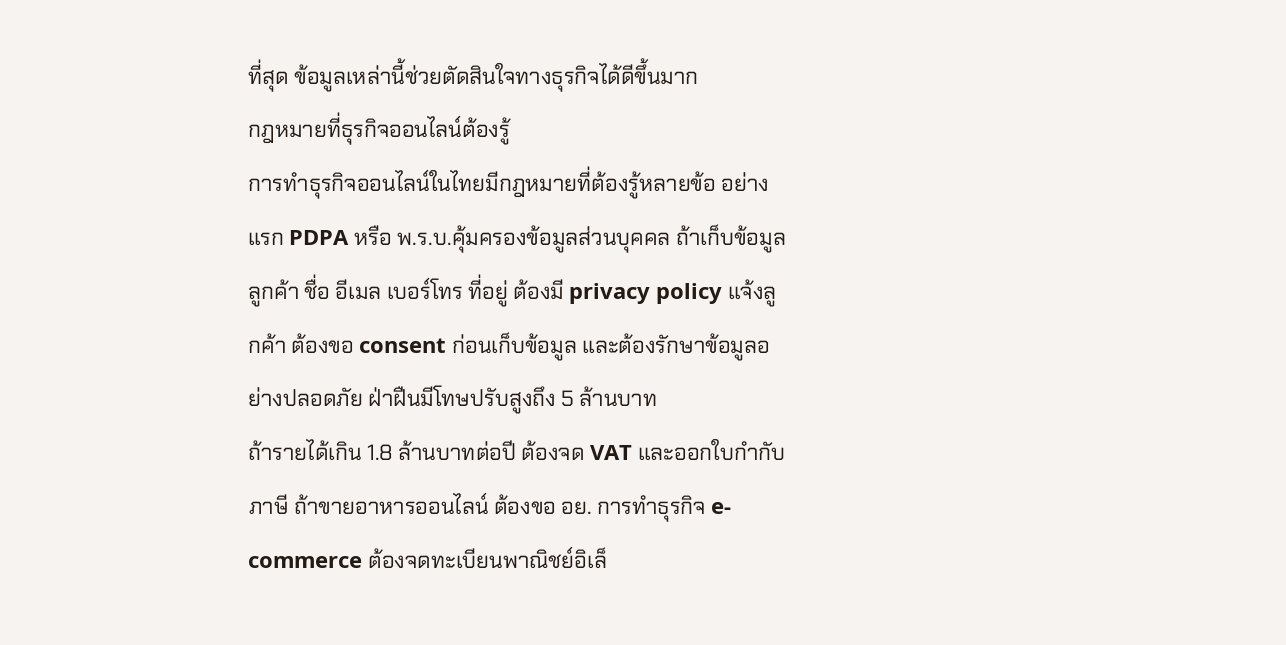ที่สุด ข้อมูลเหล่านี้ช่วยตัดสินใจทางธุรกิจได้ดีขึ้นมาก
กฎหมายที่ธุรกิจออนไลน์ต้องรู้
การทำธุรกิจออนไลน์ในไทยมีกฎหมายที่ต้องรู้หลายข้อ อย่างแรก PDPA หรือ พ.ร.บ.คุ้มครองข้อมูลส่วนบุคคล ถ้าเก็บข้อมูลลูกค้า ชื่อ อีเมล เบอร์โทร ที่อยู่ ต้องมี privacy policy แจ้งลูกค้า ต้องขอ consent ก่อนเก็บข้อมูล และต้องรักษาข้อมูลอย่างปลอดภัย ฝ่าฝืนมีโทษปรับสูงถึง 5 ล้านบาท
ถ้ารายได้เกิน 1.8 ล้านบาทต่อปี ต้องจด VAT และออกใบกำกับภาษี ถ้าขายอาหารออนไลน์ ต้องขอ อย. การทำธุรกิจ e-commerce ต้องจดทะเบียนพาณิชย์อิเล็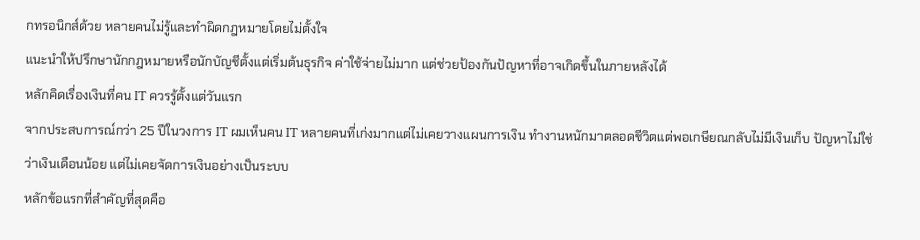กทรอนิกส์ด้วย หลายคนไม่รู้และทำผิดกฎหมายโดยไม่ตั้งใจ
แนะนำให้ปรึกษานักกฎหมายหรือนักบัญชีตั้งแต่เริ่มต้นธุรกิจ ค่าใช้จ่ายไม่มาก แต่ช่วยป้องกันปัญหาที่อาจเกิดขึ้นในภายหลังได้
หลักคิดเรื่องเงินที่คน IT ควรรู้ตั้งแต่วันแรก
จากประสบการณ์กว่า 25 ปีในวงการ IT ผมเห็นคน IT หลายคนที่เก่งมากแต่ไม่เคยวางแผนการเงิน ทำงานหนักมาตลอดชีวิตแต่พอเกษียณกลับไม่มีเงินเก็บ ปัญหาไม่ใช่ว่าเงินเดือนน้อย แต่ไม่เคยจัดการเงินอย่างเป็นระบบ
หลักข้อแรกที่สำคัญที่สุดคือ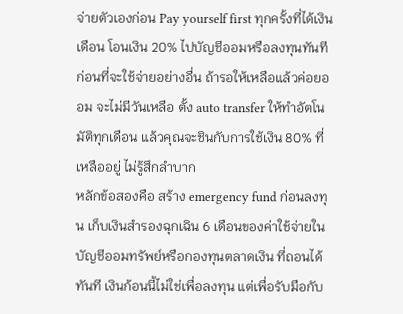จ่ายตัวเองก่อน Pay yourself first ทุกครั้งที่ได้เงินเดือน โอนเงิน 20% ไปบัญชีออมหรือลงทุนทันที ก่อนที่จะใช้จ่ายอย่างอื่น ถ้ารอให้เหลือแล้วค่อยออม จะไม่มีวันเหลือ ตั้ง auto transfer ให้ทำอัตโนมัติทุกเดือน แล้วคุณจะชินกับการใช้เงิน 80% ที่เหลืออยู่ ไม่รู้สึกลำบาก
หลักข้อสองคือ สร้าง emergency fund ก่อนลงทุน เก็บเงินสำรองฉุกเฉิน 6 เดือนของค่าใช้จ่ายในบัญชีออมทรัพย์หรือกองทุนตลาดเงิน ที่ถอนได้ทันที เงินก้อนนี้ไม่ใช่เพื่อลงทุน แต่เพื่อรับมือกับ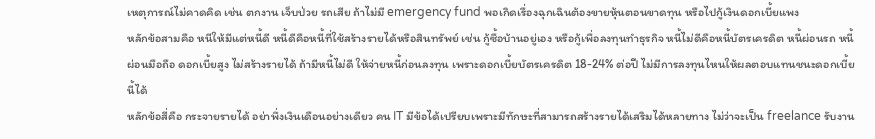เหตุการณ์ไม่คาดคิด เช่น ตกงาน เจ็บป่วย รถเสีย ถ้าไม่มี emergency fund พอเกิดเรื่องฉุกเฉินต้องขายหุ้นตอนขาดทุน หรือไปกู้เงินดอกเบี้ยแพง
หลักข้อสามคือ หนีให้มีแต่หนี้ดี หนี้ดีคือหนี้ที่ใช้สร้างรายได้หรือสินทรัพย์ เช่น กู้ซื้อบ้านอยู่เอง หรือกู้เพื่อลงทุนทำธุรกิจ หนี้ไม่ดีคือหนี้บัตรเครดิต หนี้ผ่อนรถ หนี้ผ่อนมือถือ ดอกเบี้ยสูง ไม่สร้างรายได้ ถ้ามีหนี้ไม่ดี ให้จ่ายหนี้ก่อนลงทุน เพราะดอกเบี้ยบัตรเครดิต 18-24% ต่อปี ไม่มีการลงทุนไหนให้ผลตอบแทนชนะดอกเบี้ยนี้ได้
หลักข้อสี่คือ กระจายรายได้ อย่าพึ่งเงินเดือนอย่างเดียว คน IT มีข้อได้เปรียบเพราะมีทักษะที่สามารถสร้างรายได้เสริมได้หลายทาง ไม่ว่าจะเป็น freelance รับงาน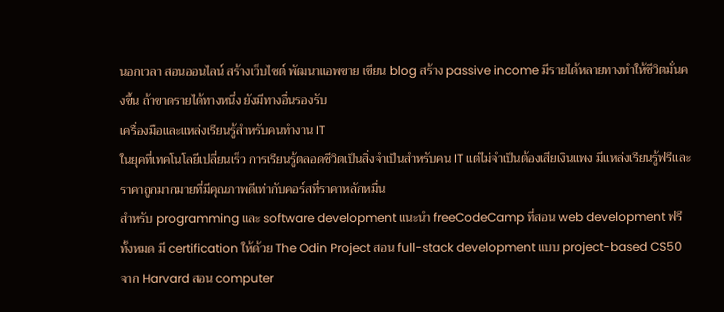นอกเวลา สอนออนไลน์ สร้างเว็บไซต์ พัฒนาแอพขาย เขียน blog สร้าง passive income มีรายได้หลายทางทำให้ชีวิตมั่นคงขึ้น ถ้าขาดรายได้ทางหนึ่ง ยังมีทางอื่นรองรับ
เครื่องมือและแหล่งเรียนรู้สำหรับคนทำงาน IT
ในยุคที่เทคโนโลยีเปลี่ยนเร็ว การเรียนรู้ตลอดชีวิตเป็นสิ่งจำเป็นสำหรับคน IT แต่ไม่จำเป็นต้องเสียเงินแพง มีแหล่งเรียนรู้ฟรีและราคาถูกมากมายที่มีคุณภาพดีเท่ากับคอร์สที่ราคาหลักหมื่น
สำหรับ programming และ software development แนะนำ freeCodeCamp ที่สอน web development ฟรีทั้งหมด มี certification ให้ด้วย The Odin Project สอน full-stack development แบบ project-based CS50 จาก Harvard สอน computer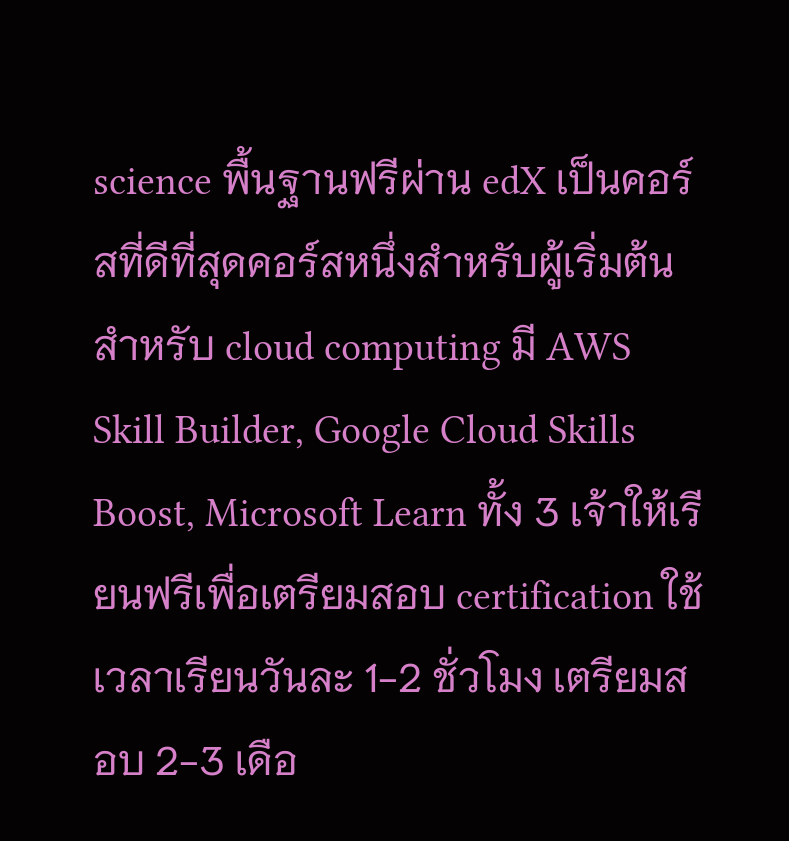science พื้นฐานฟรีผ่าน edX เป็นคอร์สที่ดีที่สุดคอร์สหนึ่งสำหรับผู้เริ่มต้น
สำหรับ cloud computing มี AWS Skill Builder, Google Cloud Skills Boost, Microsoft Learn ทั้ง 3 เจ้าให้เรียนฟรีเพื่อเตรียมสอบ certification ใช้เวลาเรียนวันละ 1-2 ชั่วโมง เตรียมสอบ 2-3 เดือ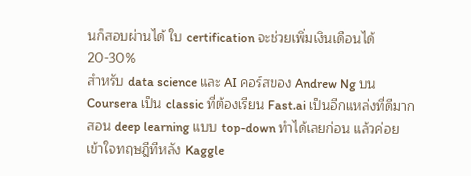นก็สอบผ่านได้ ใบ certification จะช่วยเพิ่มเงินเดือนได้ 20-30%
สำหรับ data science และ AI คอร์สของ Andrew Ng บน Coursera เป็น classic ที่ต้องเรียน Fast.ai เป็นอีกแหล่งที่ดีมาก สอน deep learning แบบ top-down ทำได้เลยก่อน แล้วค่อยเข้าใจทฤษฎีทีหลัง Kaggle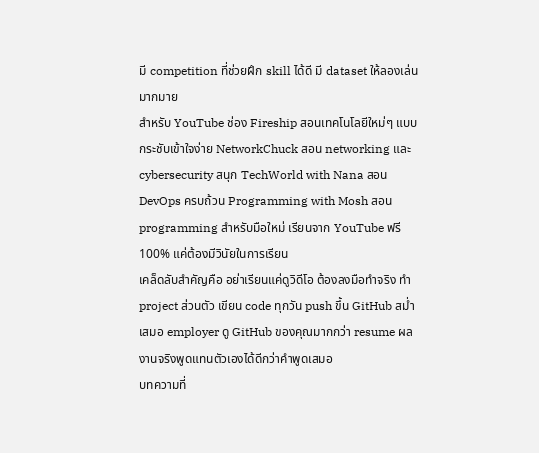มี competition ที่ช่วยฝึก skill ได้ดี มี dataset ให้ลองเล่นมากมาย
สำหรับ YouTube ช่อง Fireship สอนเทคโนโลยีใหม่ๆ แบบกระชับเข้าใจง่าย NetworkChuck สอน networking และ cybersecurity สนุก TechWorld with Nana สอน DevOps ครบถ้วน Programming with Mosh สอน programming สำหรับมือใหม่ เรียนจาก YouTube ฟรี 100% แค่ต้องมีวินัยในการเรียน
เคล็ดลับสำคัญคือ อย่าเรียนแค่ดูวิดีโอ ต้องลงมือทำจริง ทำ project ส่วนตัว เขียน code ทุกวัน push ขึ้น GitHub สม่ำเสมอ employer ดู GitHub ของคุณมากกว่า resume ผลงานจริงพูดแทนตัวเองได้ดีกว่าคำพูดเสมอ
บทความที่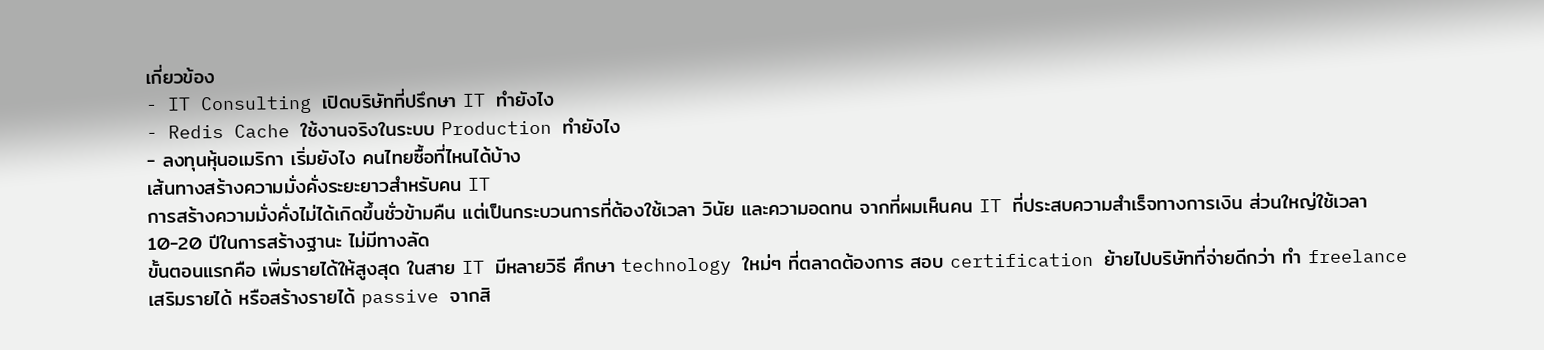เกี่ยวข้อง
- IT Consulting เปิดบริษัทที่ปรึกษา IT ทำยังไง
- Redis Cache ใช้งานจริงในระบบ Production ทำยังไง
- ลงทุนหุ้นอเมริกา เริ่มยังไง คนไทยซื้อที่ไหนได้บ้าง
เส้นทางสร้างความมั่งคั่งระยะยาวสำหรับคน IT
การสร้างความมั่งคั่งไม่ได้เกิดขึ้นชั่วข้ามคืน แต่เป็นกระบวนการที่ต้องใช้เวลา วินัย และความอดทน จากที่ผมเห็นคน IT ที่ประสบความสำเร็จทางการเงิน ส่วนใหญ่ใช้เวลา 10-20 ปีในการสร้างฐานะ ไม่มีทางลัด
ขั้นตอนแรกคือ เพิ่มรายได้ให้สูงสุด ในสาย IT มีหลายวิธี ศึกษา technology ใหม่ๆ ที่ตลาดต้องการ สอบ certification ย้ายไปบริษัทที่จ่ายดีกว่า ทำ freelance เสริมรายได้ หรือสร้างรายได้ passive จากสิ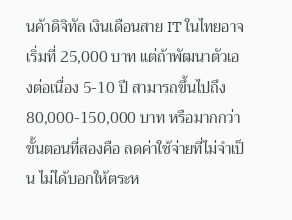นค้าดิจิทัล เงินเดือนสาย IT ในไทยอาจเริ่มที่ 25,000 บาท แต่ถ้าพัฒนาตัวเองต่อเนื่อง 5-10 ปี สามารถขึ้นไปถึง 80,000-150,000 บาท หรือมากกว่า
ขั้นตอนที่สองคือ ลดค่าใช้จ่ายที่ไม่จำเป็น ไม่ได้บอกให้ตระห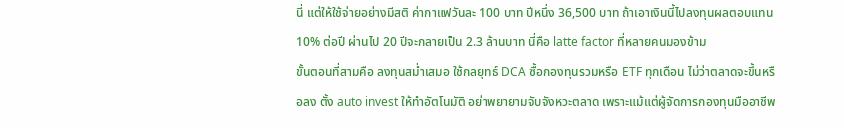นี่ แต่ให้ใช้จ่ายอย่างมีสติ ค่ากาแฟวันละ 100 บาท ปีหนึ่ง 36,500 บาท ถ้าเอาเงินนี้ไปลงทุนผลตอบแทน 10% ต่อปี ผ่านไป 20 ปีจะกลายเป็น 2.3 ล้านบาท นี่คือ latte factor ที่หลายคนมองข้าม
ขั้นตอนที่สามคือ ลงทุนสม่ำเสมอ ใช้กลยุทธ์ DCA ซื้อกองทุนรวมหรือ ETF ทุกเดือน ไม่ว่าตลาดจะขึ้นหรือลง ตั้ง auto invest ให้ทำอัตโนมัติ อย่าพยายามจับจังหวะตลาด เพราะแม้แต่ผู้จัดการกองทุนมืออาชีพ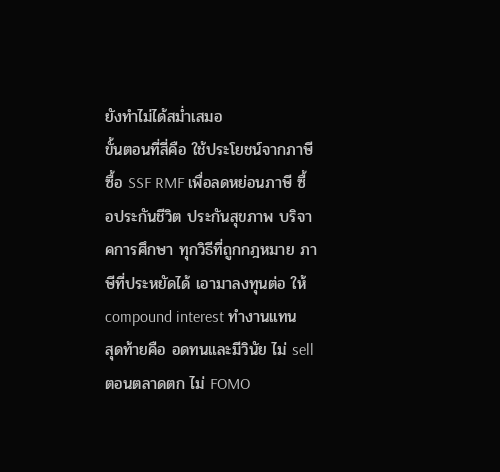ยังทำไม่ได้สม่ำเสมอ
ขั้นตอนที่สี่คือ ใช้ประโยชน์จากภาษี ซื้อ SSF RMF เพื่อลดหย่อนภาษี ซื้อประกันชีวิต ประกันสุขภาพ บริจาคการศึกษา ทุกวิธีที่ถูกกฎหมาย ภาษีที่ประหยัดได้ เอามาลงทุนต่อ ให้ compound interest ทำงานแทน
สุดท้ายคือ อดทนและมีวินัย ไม่ sell ตอนตลาดตก ไม่ FOMO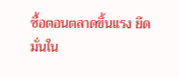ซื้อตอนตลาดขึ้นแรง ยึดมั่นใน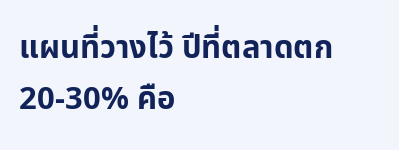แผนที่วางไว้ ปีที่ตลาดตก 20-30% คือ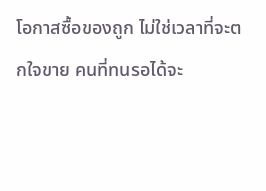โอกาสซื้อของถูก ไม่ใช่เวลาที่จะตกใจขาย คนที่ทนรอได้จะ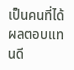เป็นคนที่ได้ผลตอบแทนดี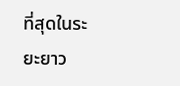ที่สุดในระยะยาว